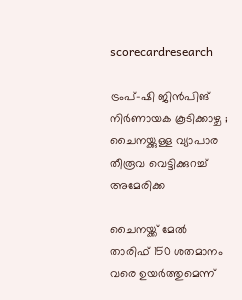scorecardresearch

ട്രംപ്-ഷി ജിൻപിങ് നിർണായക കൂടിക്കാഴ്ച ; ചൈനയ്ക്കുള്ള വ്യാപാര തീരൂവ വെട്ടിക്കുറച്ച് അമേരിക്ക

ചൈനയ്ക്ക് മേൽ താരിഫ് 150 ശതമാനം വരെ ഉയർത്തുമെന്ന്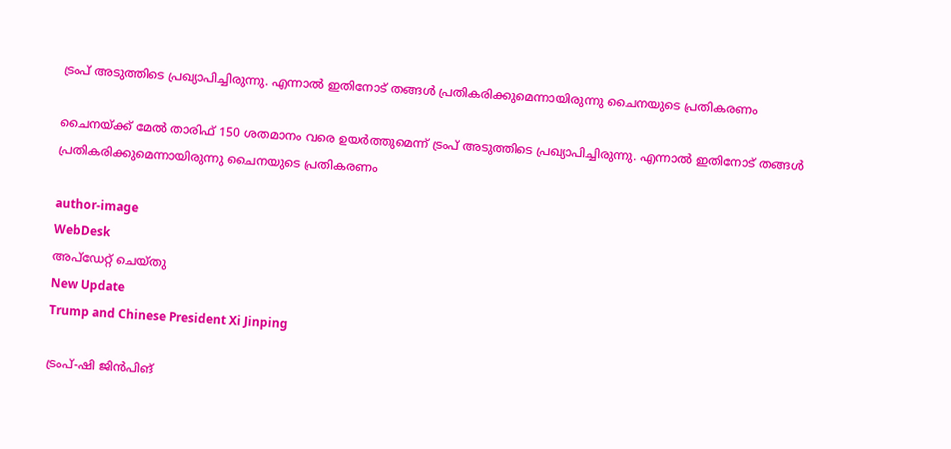ട്രംപ് അടുത്തിടെ പ്രഖ്യാപിച്ചിരുന്നു. എന്നാൽ ഇതിനോട് തങ്ങൾ പ്രതികരിക്കുമെന്നായിരുന്നു ചൈനയുടെ പ്രതികരണം

ചൈനയ്ക്ക് മേൽ താരിഫ് 150 ശതമാനം വരെ ഉയർത്തുമെന്ന് ട്രംപ് അടുത്തിടെ പ്രഖ്യാപിച്ചിരുന്നു. എന്നാൽ ഇതിനോട് തങ്ങൾ പ്രതികരിക്കുമെന്നായിരുന്നു ചൈനയുടെ പ്രതികരണം

author-image
WebDesk
അപ്‌ഡേറ്റ് ചെയ്‌തു
New Update
Trump and Chinese President Xi Jinping

ട്രംപ്-ഷി ജിൻപിങ്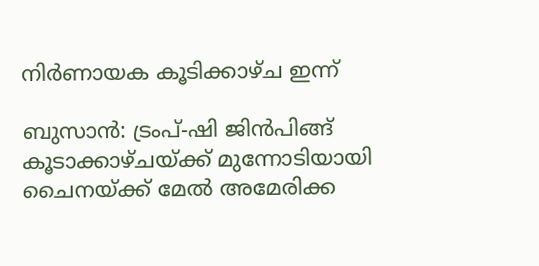നിർണായക കൂടിക്കാഴ്ച ഇന്ന്

ബുസാൻ: ട്രംപ്-ഷി ജിൻപിങ്ങ് കൂടാക്കാഴ്ചയ്ക്ക് മുന്നോടിയായി ചൈനയ്ക്ക് മേൽ അമേരിക്ക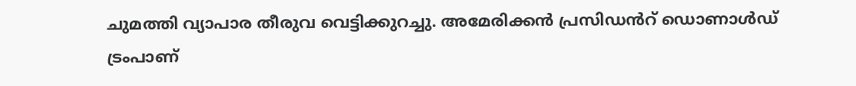ചുമത്തി വ്യാപാര തീരുവ വെട്ടിക്കുറച്ചു. അമേരിക്കൻ പ്രസിഡൻറ് ഡൊണാൾഡ് ട്രംപാണ്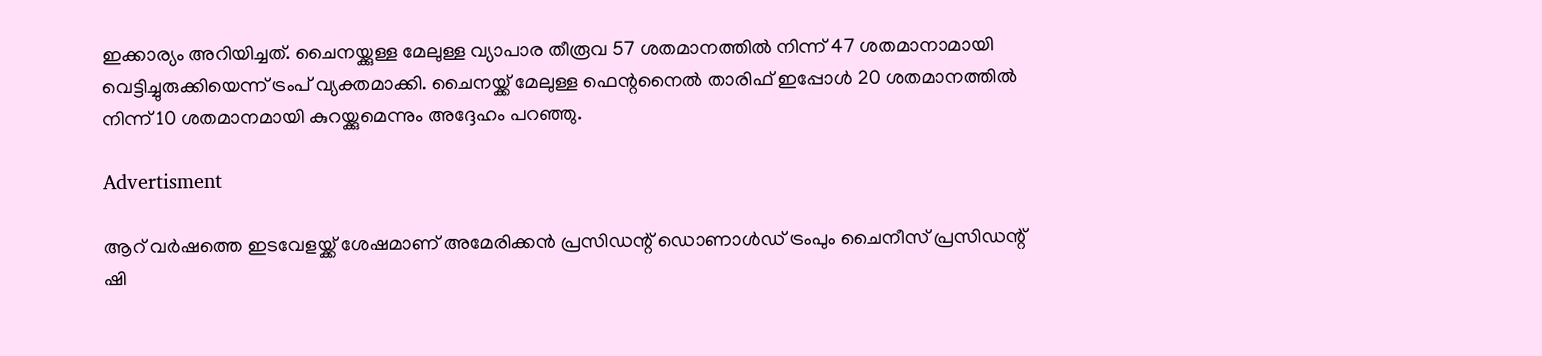ഇക്കാര്യം അറിയിച്ചത്. ചൈനയ്ക്കുള്ള മേലുള്ള വ്യാപാര തീരൂവ 57 ശതമാനത്തിൽ നിന്ന് 47 ശതമാനാമായി വെട്ടിച്ചുരുക്കിയെന്ന് ട്രംപ് വ്യക്തമാക്കി. ചൈനയ്ക്ക് മേലുള്ള ഫെന്റനൈൽ താരിഫ് ഇപ്പോൾ 20 ശതമാനത്തിൽ നിന്ന് 10 ശതമാനമായി കുറയ്ക്കുമെന്നും അദ്ദേഹം പറഞ്ഞു.

Advertisment

ആറ് വർഷത്തെ ഇടവേളയ്ക്ക് ശേഷമാണ് അമേരിക്കൻ പ്രസിഡന്റ് ഡൊണാൾഡ് ട്രംപും ചൈനീസ് പ്രസിഡന്റ് ഷി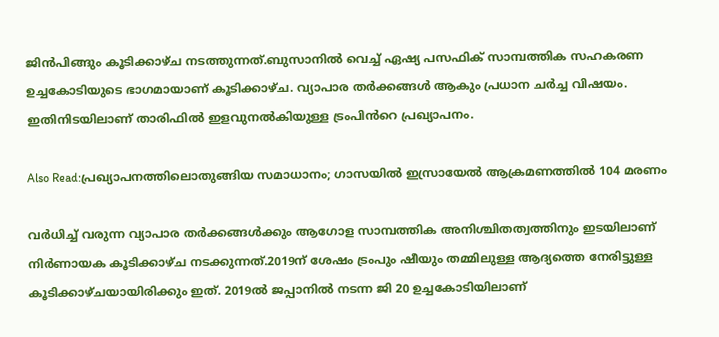ജിൻപിങ്ങും കൂടിക്കാഴ്ച നടത്തുന്നത്.ബുസാനിൽ വെച്ച് ഏഷ്യ പസഫിക് സാമ്പത്തിക സഹകരണ ഉച്ചകോടിയുടെ ഭാഗമായാണ് കൂടിക്കാഴ്ച. വ്യാപാര തർക്കങ്ങൾ ആകും പ്രധാന ചർച്ച വിഷയം. ഇതിനിടയിലാണ് താരിഫിൽ ഇളവുനൽകിയുള്ള ട്രംപിൻറെ പ്രഖ്യാപനം.

Also Read:പ്രഖ്യാപനത്തിലൊതുങ്ങിയ സമാധാനം; ഗാസയിൽ ഇസ്രായേൽ ആക്രമണത്തിൽ 104 മരണം

വർധിച്ച് വരുന്ന വ്യാപാര തർക്കങ്ങൾക്കും ആഗോള സാമ്പത്തിക അനിശ്ചിതത്വത്തിനും ഇടയിലാണ് നിർണായക കൂടിക്കാഴ്ച നടക്കുന്നത്.2019ന് ശേഷം ട്രംപും ഷീയും തമ്മിലുള്ള ആദ്യത്തെ നേരിട്ടുള്ള കൂടിക്കാഴ്ചയായിരിക്കും ഇത്. 2019ൽ ജപ്പാനിൽ നടന്ന ജി 20 ഉച്ചകോടിയിലാണ്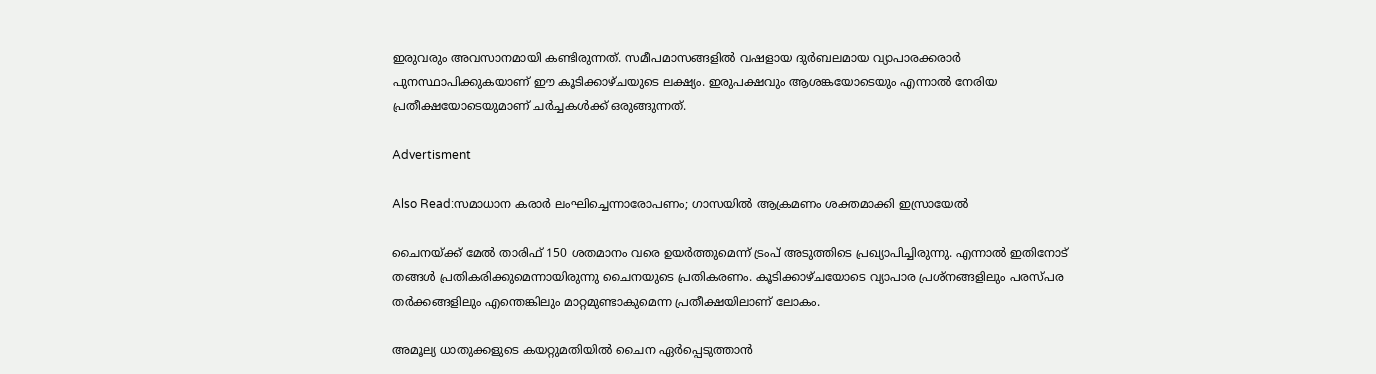ഇരുവരും അവസാനമായി കണ്ടിരുന്നത്. സമീപമാസങ്ങളിൽ വഷളായ ദുർബലമായ വ്യാപാരക്കരാർ പുനസ്ഥാപിക്കുകയാണ് ഈ കൂടിക്കാഴ്ചയുടെ ലക്ഷ്യം. ഇരുപക്ഷവും ആശങ്കയോടെയും എന്നാൽ നേരിയ പ്രതീക്ഷയോടെയുമാണ് ചർച്ചകൾക്ക് ഒരുങ്ങുന്നത്.

Advertisment

Also Read:സമാധാന കരാർ ലംഘിച്ചെന്നാരോപണം; ഗാസയിൽ ആക്രമണം ശക്തമാക്കി ഇസ്രായേൽ

ചൈനയ്ക്ക് മേൽ താരിഫ് 150 ശതമാനം വരെ ഉയർത്തുമെന്ന് ട്രംപ് അടുത്തിടെ പ്രഖ്യാപിച്ചിരുന്നു. എന്നാൽ ഇതിനോട് തങ്ങൾ പ്രതികരിക്കുമെന്നായിരുന്നു ചൈനയുടെ പ്രതികരണം. കൂടിക്കാഴ്ചയോടെ വ്യാപാര പ്രശ്‌നങ്ങളിലും പരസ്പര തർക്കങ്ങളിലും എന്തെങ്കിലും മാറ്റമുണ്ടാകുമെന്ന പ്രതീക്ഷയിലാണ് ലോകം.

അമൂല്യ ധാതുക്കളുടെ കയറ്റുമതിയിൽ ചൈന ഏർപ്പെടുത്താൻ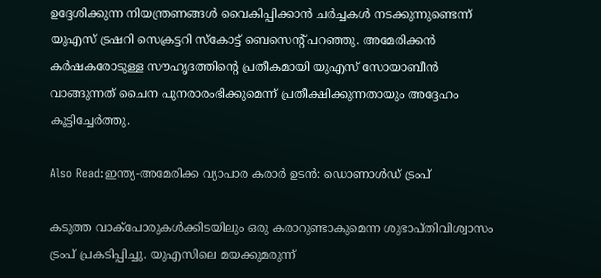ഉദ്ദേശിക്കുന്ന നിയന്ത്രണങ്ങൾ വൈകിപ്പിക്കാൻ ചർച്ചകൾ നടക്കുന്നുണ്ടെന്ന് യുഎസ് ട്രഷറി സെക്രട്ടറി സ്‌കോട്ട് ബെസെന്റ് പറഞ്ഞു. അമേരിക്കൻ കർഷകരോടുള്ള സൗഹൃദത്തിന്റെ പ്രതീകമായി യുഎസ് സോയാബീൻ വാങ്ങുന്നത് ചൈന പുനരാരംഭിക്കുമെന്ന് പ്രതീക്ഷിക്കുന്നതായും അദ്ദേഹം കൂട്ടിച്ചേർത്തു.

Also Read:ഇന്ത്യ-അമേരിക്ക വ്യാപാര കരാർ ഉടൻ: ഡൊണാൾഡ് ട്രംപ്

കടുത്ത വാക്‌പോരുകൾക്കിടയിലും ഒരു കരാറുണ്ടാകുമെന്ന ശുഭാപ്തിവിശ്വാസം ട്രംപ് പ്രകടിപ്പിച്ചു. യുഎസിലെ മയക്കുമരുന്ന്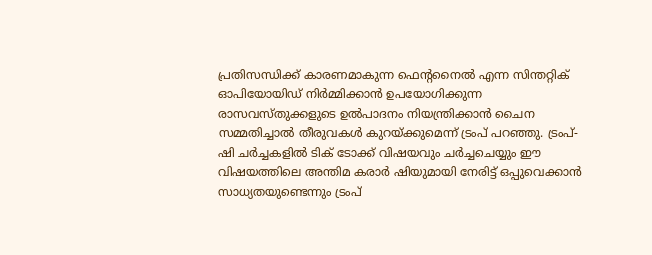പ്രതിസന്ധിക്ക് കാരണമാകുന്ന ഫെന്റനൈൽ എന്ന സിന്തറ്റിക് ഓപിയോയിഡ് നിർമ്മിക്കാൻ ഉപയോഗിക്കുന്ന രാസവസ്തുക്കളുടെ ഉൽപാദനം നിയന്ത്രിക്കാൻ ചൈന സമ്മതിച്ചാൽ തീരുവകൾ കുറയ്ക്കുമെന്ന് ട്രംപ് പറഞ്ഞു. ട്രംപ്-ഷി ചർച്ചകളിൽ ടിക് ടോക്ക് വിഷയവും ചർച്ചചെയ്യും ഈ വിഷയത്തിലെ അന്തിമ കരാർ ഷിയുമായി നേരിട്ട് ഒപ്പുവെക്കാൻ സാധ്യതയുണ്ടെന്നും ട്രംപ്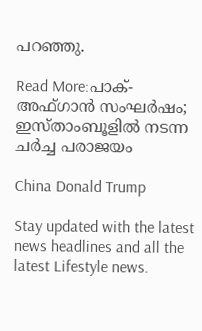പറഞ്ഞു.

Read More:പാക്- അഫ്ഗാൻ സംഘർഷം; ഇസ്താംബൂളിൽ നടന്ന ചർച്ച പരാജയം

China Donald Trump

Stay updated with the latest news headlines and all the latest Lifestyle news.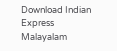Download Indian Express Malayalam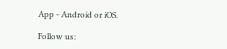App - Android or iOS.

Follow us: